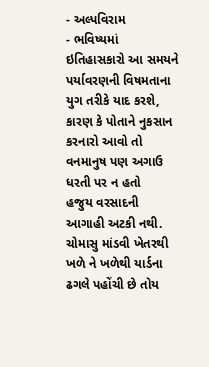- અલ્પવિરામ
- ભવિષ્યમાં ઇતિહાસકારો આ સમયને પર્યાવરણની વિષમતાના યુગ તરીકે યાદ કરશે, કારણ કે પોતાને નુકસાન કરનારો આવો તો વનમાનુષ પણ અગાઉ ધરતી પર ન હતો
હજુય વરસાદની આગાહી અટકી નથી. ચોમાસુ માંડવી ખેતરથી ખળે ને ખળેથી યાર્ડના ઢગલે પહોંચી છે તોય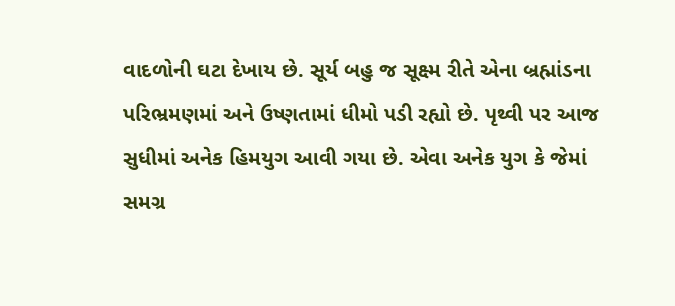વાદળોની ઘટા દેખાય છે. સૂર્ય બહુ જ સૂક્ષ્મ રીતે એના બ્રહ્માંડના પરિભ્રમણમાં અને ઉષ્ણતામાં ધીમો પડી રહ્યો છે. પૃથ્વી પર આજ સુધીમાં અનેક હિમયુગ આવી ગયા છે. એવા અનેક યુગ કે જેમાં સમગ્ર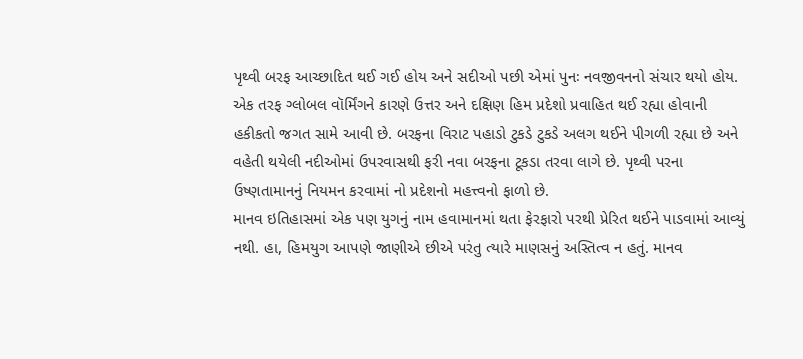પૃથ્વી બરફ આચ્છાદિત થઈ ગઈ હોય અને સદીઓ પછી એમાં પુનઃ નવજીવનનો સંચાર થયો હોય. એક તરફ ગ્લોબલ વૉર્મિંગને કારણે ઉત્તર અને દક્ષિણ હિમ પ્રદેશો પ્રવાહિત થઈ રહ્યા હોવાની હકીકતો જગત સામે આવી છે. બરફના વિરાટ પહાડો ટુકડે ટુકડે અલગ થઈને પીગળી રહ્યા છે અને વહેતી થયેલી નદીઓમાં ઉપરવાસથી ફરી નવા બરફના ટૂકડા તરવા લાગે છે. પૃથ્વી પરના ઉષ્ણતામાનનું નિયમન કરવામાં નો પ્રદેશનો મહત્ત્વનો ફાળો છે.
માનવ ઇતિહાસમાં એક પણ યુગનું નામ હવામાનમાં થતા ફેરફારો પરથી પ્રેરિત થઈને પાડવામાં આવ્યું નથી. હા, હિમયુગ આપણે જાણીએ છીએ પરંતુ ત્યારે માણસનું અસ્તિત્વ ન હતું. માનવ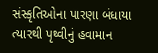સંસ્કૃતિઓના પારણા બંધાયા ત્યારથી પૃથ્વીનું હવામાન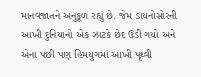માનવજાતને અનુકૂળ રહ્યું છે. જેમ ડાયનોસોરની આખી દુનિયાનો એક ઝાટકે છેદ ઉડી ગયો અને એના પછી પણ હિમયુગમાં આખી પૃથ્વી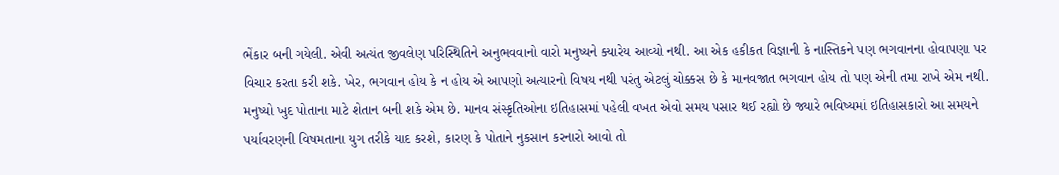ભેંકાર બની ગયેલી. એવી અત્યંત જીવલેણ પરિસ્થિતિને અનુભવવાનો વારો મનુષ્યને ક્યારેય આવ્યો નથી. આ એક હકીકત વિજ્ઞાની કે નાસ્તિકને પણ ભગવાનના હોવાપણા પર વિચાર કરતા કરી શકે. ખેર, ભગવાન હોય કે ન હોય એ આપણો અત્યારનો વિષય નથી પરંતુ એટલું ચોક્કસ છે કે માનવજાત ભગવાન હોય તો પણ એની તમા રાખે એમ નથી. મનુષ્યો ખુદ પોતાના માટે શેતાન બની શકે એમ છે. માનવ સંસ્કૃતિઓના ઇતિહાસમાં પહેલી વખત એવો સમય પસાર થઈ રહ્યો છે જ્યારે ભવિષ્યમાં ઇતિહાસકારો આ સમયને પર્યાવરણની વિષમતાના યુગ તરીકે યાદ કરશે, કારણ કે પોતાને નુકસાન કરનારો આવો તો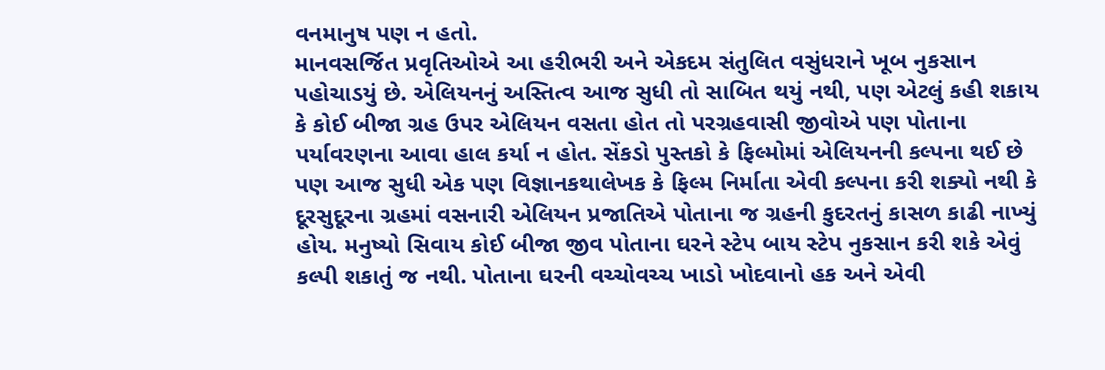વનમાનુષ પણ ન હતો.
માનવસર્જિત પ્રવૃતિઓએ આ હરીભરી અને એકદમ સંતુલિત વસુંધરાને ખૂબ નુકસાન પહોચાડયું છે. એલિયનનું અસ્તિત્વ આજ સુધી તો સાબિત થયું નથી, પણ એટલું કહી શકાય કે કોઈ બીજા ગ્રહ ઉપર એલિયન વસતા હોત તો પરગ્રહવાસી જીવોએ પણ પોતાના પર્યાવરણના આવા હાલ કર્યા ન હોત. સેંકડો પુસ્તકો કે ફિલ્મોમાં એલિયનની કલ્પના થઈ છે પણ આજ સુધી એક પણ વિજ્ઞાનકથાલેખક કે ફિલ્મ નિર્માતા એવી કલ્પના કરી શક્યો નથી કે દૂરસુદૂરના ગ્રહમાં વસનારી એલિયન પ્રજાતિએ પોતાના જ ગ્રહની કુદરતનું કાસળ કાઢી નાખ્યું હોય. મનુષ્યો સિવાય કોઈ બીજા જીવ પોતાના ઘરને સ્ટેપ બાય સ્ટેપ નુકસાન કરી શકે એવું કલ્પી શકાતું જ નથી. પોતાના ઘરની વચ્ચોવચ્ચ ખાડો ખોદવાનો હક અને એવી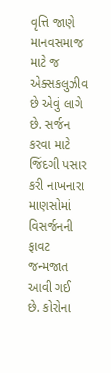વૃત્તિ જાણે માનવસમાજ માટે જ એક્સકલુઝીવ છે એવું લાગે છે. સર્જન કરવા માટે જિંદગી પસાર કરી નાખનારા માણસોમાં વિસર્જનની ફાવટ જન્મજાત આવી ગઈ છે. કોરોના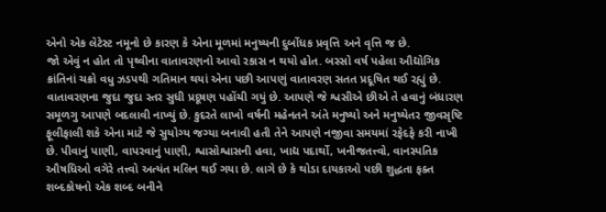એનો એક લેટેસ્ટ નમૂનો છે કારણ કે એના મૂળમાં મનુષ્યની દુર્બોધક પ્રવૃત્તિ અને વૃત્તિ જ છે.
જો એવું ન હોત તો પૃથ્વીના વાતાવરણનો આવો રકાસ ન થયો હોત. બસ્સો વર્ષ પહેલા ઔદ્યોગિક ક્રાંતિનાં ચક્રો વધુ ઝડપથી ગતિમાન થયાં એના પછી આપણું વાતાવરણ સતત પ્રદૂષિત થઈ રહ્યું છે. વાતાવરણના જુદા જુદા સ્તર સુધી પ્રદૂષણ પહોંચી ગયું છે. આપણે જે શ્વસીએ છીએ તે હવાનું બંધારણ સમૂળગુ આપણે બદલાવી નાખ્યું છે. કુદરતે લાખો વર્ષની મહેનતને અંતે મનુષ્યો અને મનુષ્યેતર જીવસૃષ્ટિ ફૂલીફાલી શકે એના માટે જે સુયોગ્ય જગ્યા બનાવી હતી તેને આપણે નજીવા સમયમાં રફેદફે કરી નાખી છે. પીવાનું પાણી, વાપરવાનું પાણી, શ્વાસોશ્વાસની હવા, ખાદ્ય પદાર્થો, ખનીજતત્ત્વો, વાનસ્પતિક ઔષધિઓ વગેરે તત્ત્વો અત્યંત મલિન થઈ ગયા છે. લાગે છે કે થોડા દાયકાઓ પછી શુદ્ધતા ફક્ત શબ્દકોષનો એક શબ્દ બનીને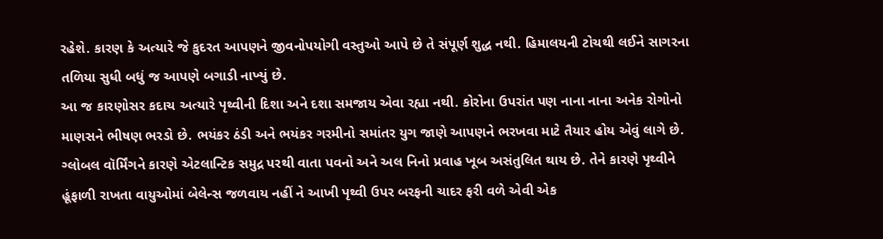રહેશે. કારણ કે અત્યારે જે કુદરત આપણને જીવનોપયોગી વસ્તુઓ આપે છે તે સંપૂર્ણ શુદ્ધ નથી. હિમાલયની ટોચથી લઈને સાગરના તળિયા સુધી બધું જ આપણે બગાડી નાખ્યું છે.
આ જ કારણોસર કદાચ અત્યારે પૃથ્વીની દિશા અને દશા સમજાય એવા રહ્યા નથી. કોરોના ઉપરાંત પણ નાના નાના અનેક રોગોનો માણસને ભીષણ ભરડો છે. ભયંકર ઠંડી અને ભયંકર ગરમીનો સમાંતર યુગ જાણે આપણને ભરખવા માટે તૈયાર હોય એવું લાગે છે. ગ્લોબલ વૉર્મિંગને કારણે એટલાન્ટિક સમુદ્ર પરથી વાતા પવનો અને અલ નિનો પ્રવાહ ખૂબ અસંતુલિત થાય છે. તેને કારણે પૃથ્વીને હૂંફાળી રાખતા વાયુઓમાં બેલેન્સ જળવાય નહીં ને આખી પૃથ્વી ઉપર બરફની ચાદર ફરી વળે એવી એક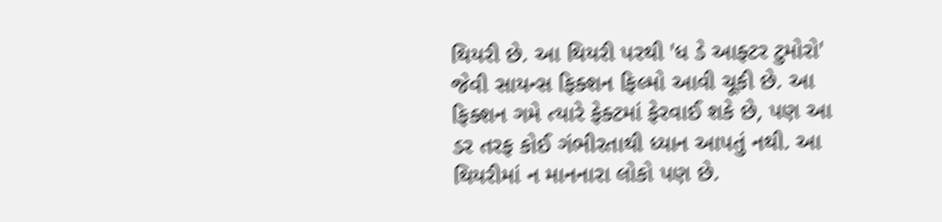થિયરી છે. આ થિયરી પરથી 'ધ ડે આફ્ટર ટુમોરો' જેવી સાયન્સ ફિક્શન ફિલ્મો આવી ચૂકી છે. આ ફિક્શન ગમે ત્યારે ફેક્ટમાં ફેરવાઈ શકે છે, પણ આ ડર તરફ કોઈ ગંભીરતાથી ધ્યાન આપતું નથી. આ થિયરીમાં ન માનનારા લોકો પણ છે.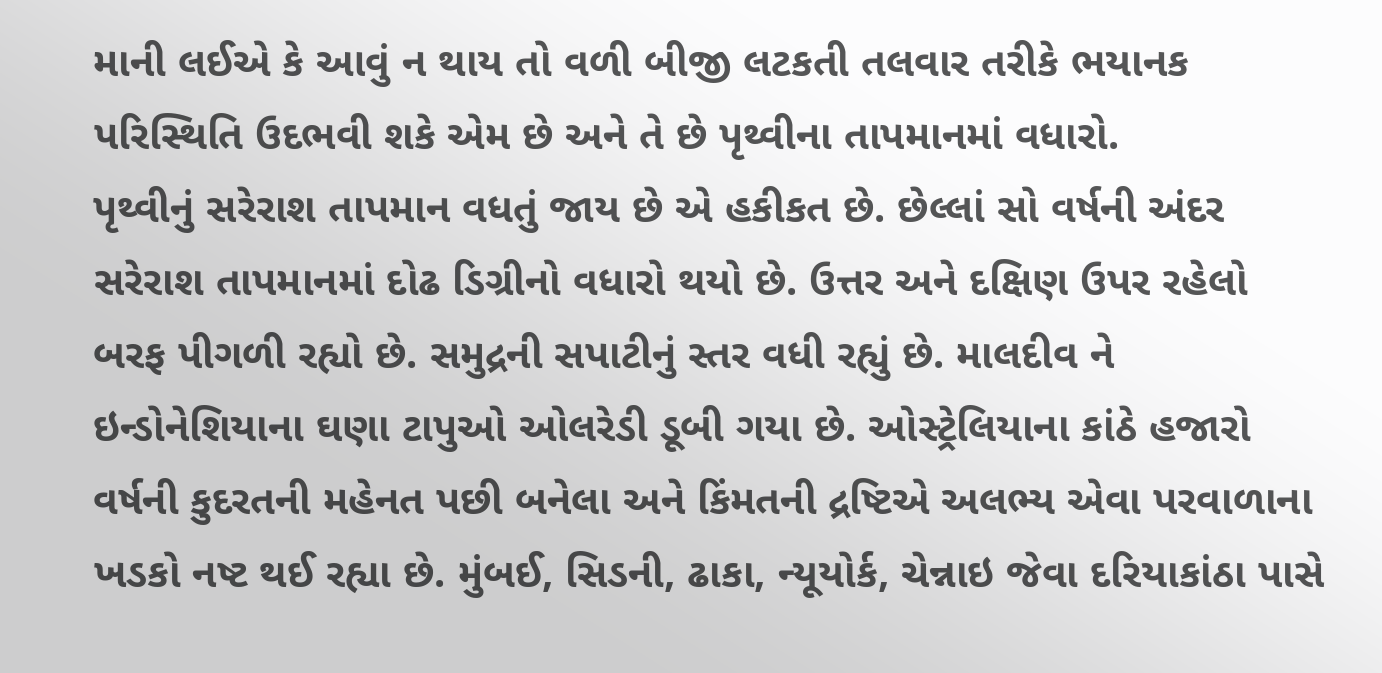માની લઈએ કે આવું ન થાય તો વળી બીજી લટકતી તલવાર તરીકે ભયાનક પરિસ્થિતિ ઉદભવી શકે એમ છે અને તે છે પૃથ્વીના તાપમાનમાં વધારો.
પૃથ્વીનું સરેરાશ તાપમાન વધતું જાય છે એ હકીકત છે. છેલ્લાં સો વર્ષની અંદર સરેરાશ તાપમાનમાં દોઢ ડિગ્રીનો વધારો થયો છે. ઉત્તર અને દક્ષિણ ઉપર રહેલો બરફ પીગળી રહ્યો છે. સમુદ્રની સપાટીનું સ્તર વધી રહ્યું છે. માલદીવ ને ઇન્ડોનેશિયાના ઘણા ટાપુઓ ઓલરેડી ડૂબી ગયા છે. ઓસ્ટ્રેલિયાના કાંઠે હજારો વર્ષની કુદરતની મહેનત પછી બનેલા અને કિંમતની દ્રષ્ટિએ અલભ્ય એવા પરવાળાના ખડકો નષ્ટ થઈ રહ્યા છે. મુંબઈ, સિડની, ઢાકા, ન્યૂયોર્ક, ચેન્નાઇ જેવા દરિયાકાંઠા પાસે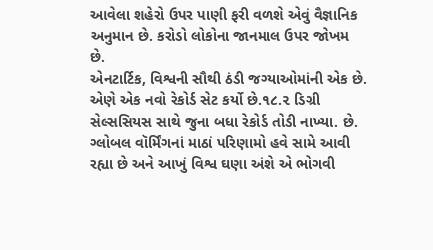આવેલા શહેરો ઉપર પાણી ફરી વળશે એવું વૈજ્ઞાનિક અનુમાન છે. કરોડો લોકોના જાનમાલ ઉપર જોખમ છે.
એનટાર્ટિક, વિશ્વની સૌથી ઠંડી જગ્યાઓમાંની એક છે. એણે એક નવો રેકોર્ડ સેટ કર્યો છે.૧૮.૨ ડિગ્રી સેલ્સસિયસ સાથે જુના બધા રેકોર્ડ તોડી નાખ્યા. છે. ગ્લોબલ વૉર્મિંગનાં માઠાં પરિણામો હવે સામે આવી રહ્યા છે અને આખું વિશ્વ ઘણા અંશે એ ભોગવી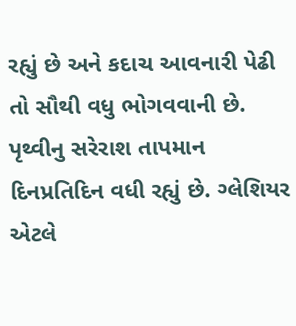રહ્યું છે અને કદાચ આવનારી પેઢી તો સૌથી વધુ ભોગવવાની છે. પૃથ્વીનુ સરેરાશ તાપમાન દિનપ્રતિદિન વધી રહ્યું છે. ગ્લેશિયર એટલે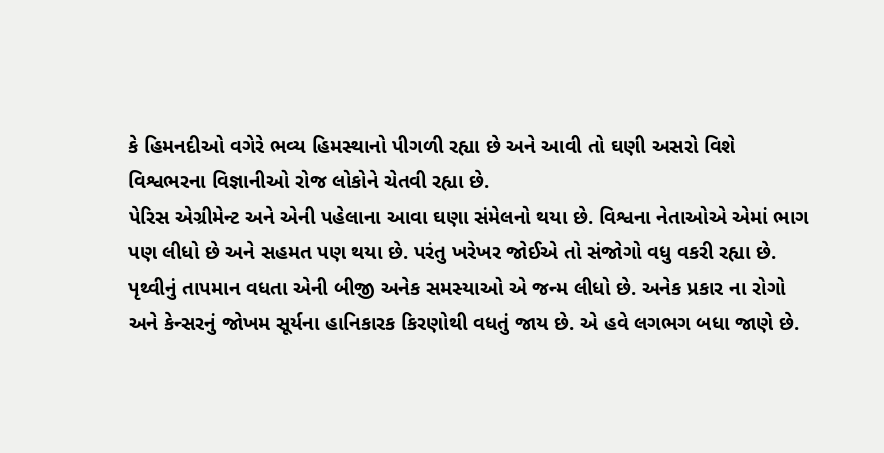કે હિમનદીઓ વગેરે ભવ્ય હિમસ્થાનો પીગળી રહ્યા છે અને આવી તો ઘણી અસરો વિશે વિશ્વભરના વિજ્ઞાનીઓ રોજ લોકોને ચેતવી રહ્યા છે.
પેરિસ એગ્રીમેન્ટ અને એની પહેલાના આવા ઘણા સંમેલનો થયા છે. વિશ્વના નેતાઓએ એમાં ભાગ પણ લીધો છે અને સહમત પણ થયા છે. પરંતુ ખરેખર જોઈએ તો સંજોગો વધુ વકરી રહ્યા છે. પૃથ્વીનું તાપમાન વધતા એની બીજી અનેક સમસ્યાઓ એ જન્મ લીધો છે. અનેક પ્રકાર ના રોગો અને કેન્સરનું જોખમ સૂર્યના હાનિકારક કિરણોથી વધતું જાય છે. એ હવે લગભગ બધા જાણે છે.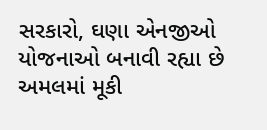સરકારો, ઘણા એનજીઓ યોજનાઓ બનાવી રહ્યા છે અમલમાં મૂકી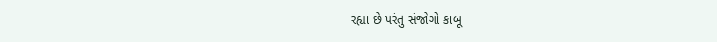રહ્યા છે પરંતુ સંજોગો કાબૂ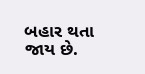બહાર થતા જાય છે.